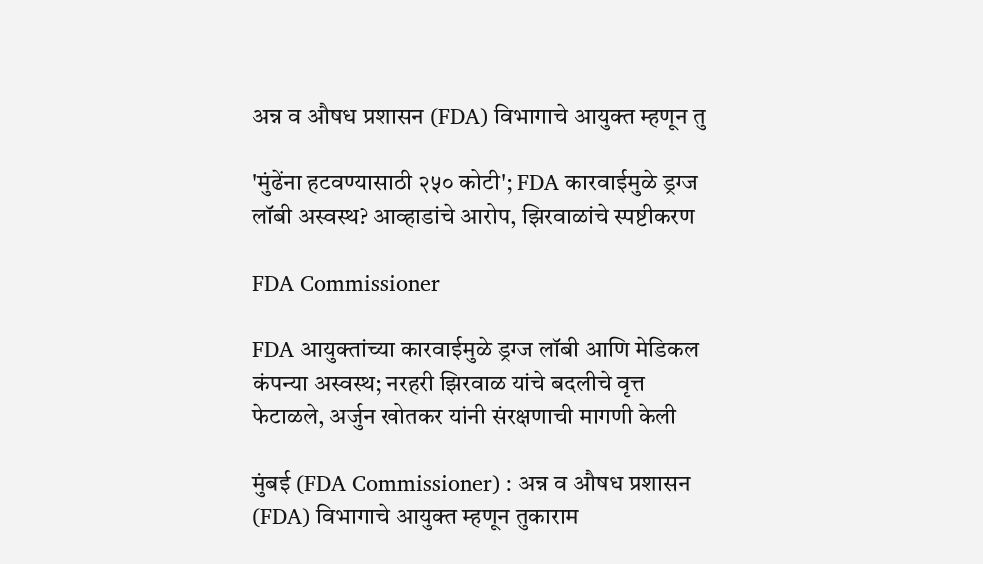अन्न व औषध प्रशासन (FDA) विभागाचे आयुक्त म्हणून तु

'मुंढेंना हटवण्यासाठी २५० कोटी'; FDA कारवाईमुळे ड्रग्ज लॉबी अस्वस्थ? आव्हाडांचे आरोप, झिरवाळांचे स्पष्टीकरण

FDA Commissioner

FDA आयुक्तांच्या कारवाईमुळे ड्रग्ज लॉबी आणि मेडिकल कंपन्या अस्वस्थ; नरहरी झिरवाळ यांचे बदलीचे वृत्त फेटाळले, अर्जुन खोतकर यांनी संरक्षणाची मागणी केली

मुंबई (FDA Commissioner) : अन्न व औषध प्रशासन (FDA) विभागाचे आयुक्त म्हणून तुकाराम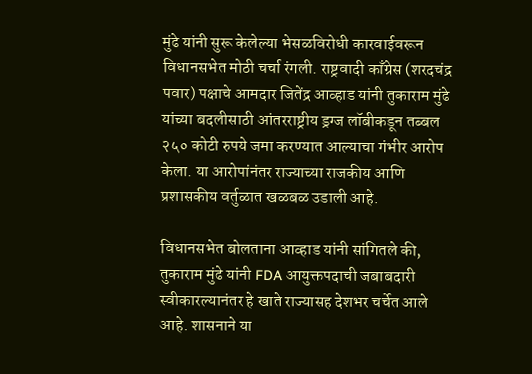मुंढे यांनी सुरू केलेल्या भेसळविरोधी कारवाईवरून विधानसभेत मोठी चर्चा रंगली. राष्ट्रवादी काँग्रेस (शरदचंद्र पवार) पक्षाचे आमदार जितेंद्र आव्हाड यांनी तुकाराम मुंढे यांच्या बदलीसाठी आंतरराष्ट्रीय ड्रग्ज लॉबीकडून तब्बल २५० कोटी रुपये जमा करण्यात आल्याचा गंभीर आरोप केला. या आरोपांनंतर राज्याच्या राजकीय आणि प्रशासकीय वर्तुळात खळबळ उडाली आहे.

विधानसभेत बोलताना आव्हाड यांनी सांगितले की, तुकाराम मुंढे यांनी FDA आयुक्तपदाची जबाबदारी स्वीकारल्यानंतर हे खाते राज्यासह देशभर चर्चेत आले आहे. शासनाने या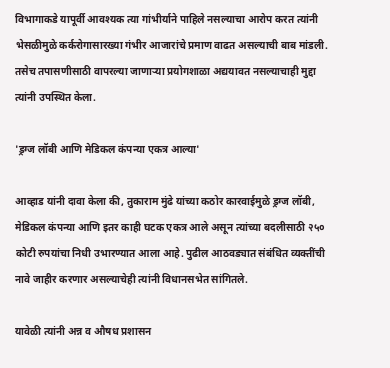विभागाकडे यापूर्वी आवश्यक त्या गांभीर्याने पाहिले नसल्याचा आरोप करत त्यांनी भेसळीमुळे कर्करोगासारख्या गंभीर आजारांचे प्रमाण वाढत असल्याची बाब मांडली. तसेच तपासणीसाठी वापरल्या जाणाऱ्या प्रयोगशाळा अद्ययावत नसल्याचाही मुद्दा त्यांनी उपस्थित केला.

'ड्रग्ज लॉबी आणि मेडिकल कंपन्या एकत्र आल्या'

आव्हाड यांनी दावा केला की, तुकाराम मुंढे यांच्या कठोर कारवाईमुळे ड्रग्ज लॉबी, मेडिकल कंपन्या आणि इतर काही घटक एकत्र आले असून त्यांच्या बदलीसाठी २५० कोटी रुपयांचा निधी उभारण्यात आला आहे. पुढील आठवड्यात संबंधित व्यक्तींची नावे जाहीर करणार असल्याचेही त्यांनी विधानसभेत सांगितले.

यावेळी त्यांनी अन्न व औषध प्रशासन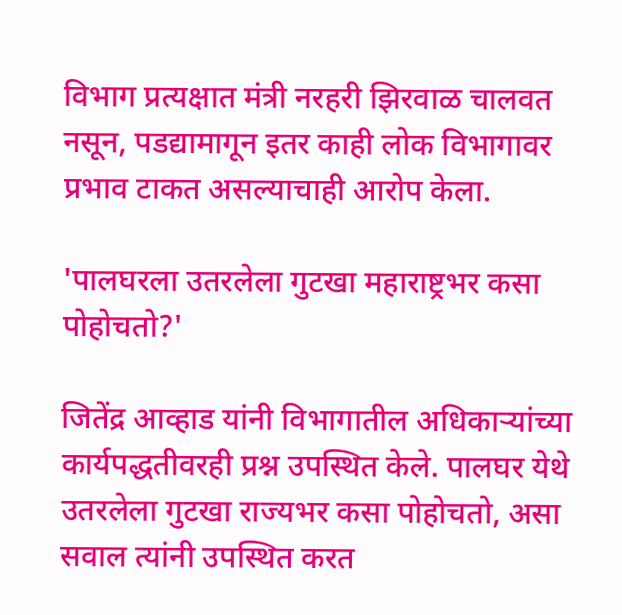विभाग प्रत्यक्षात मंत्री नरहरी झिरवाळ चालवत नसून, पडद्यामागून इतर काही लोक विभागावर प्रभाव टाकत असल्याचाही आरोप केला.

'पालघरला उतरलेला गुटखा महाराष्ट्रभर कसा पोहोचतो?'

जितेंद्र आव्हाड यांनी विभागातील अधिकाऱ्यांच्या कार्यपद्धतीवरही प्रश्न उपस्थित केले. पालघर येथे उतरलेला गुटखा राज्यभर कसा पोहोचतो, असा सवाल त्यांनी उपस्थित करत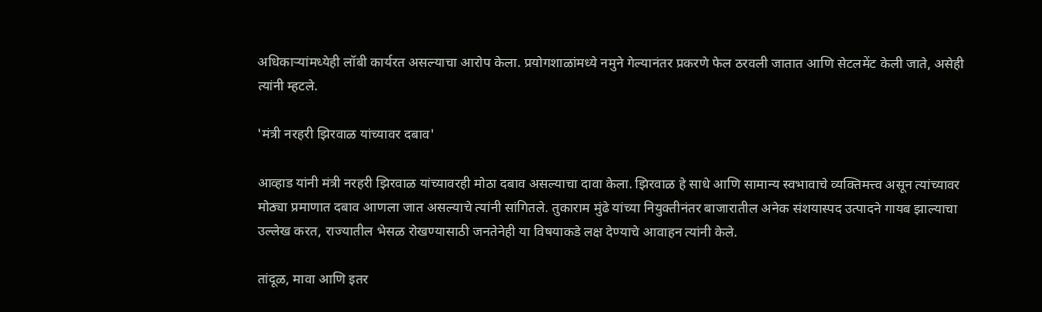अधिकाऱ्यांमध्येही लॉबी कार्यरत असल्याचा आरोप केला. प्रयोगशाळांमध्ये नमुने गेल्यानंतर प्रकरणे फेल ठरवली जातात आणि सेटलमेंट केली जाते, असेही त्यांनी म्हटले.

'मंत्री नरहरी झिरवाळ यांच्यावर दबाव'

आव्हाड यांनी मंत्री नरहरी झिरवाळ यांच्यावरही मोठा दबाव असल्याचा दावा केला. झिरवाळ हे साधे आणि सामान्य स्वभावाचे व्यक्तिमत्त्व असून त्यांच्यावर मोठ्या प्रमाणात दबाव आणला जात असल्याचे त्यांनी सांगितले. तुकाराम मुंढे यांच्या नियुक्तीनंतर बाजारातील अनेक संशयास्पद उत्पादने गायब झाल्याचा उल्लेख करत, राज्यातील भेसळ रोखण्यासाठी जनतेनेही या विषयाकडे लक्ष देण्याचे आवाहन त्यांनी केले.

तांदूळ, मावा आणि इतर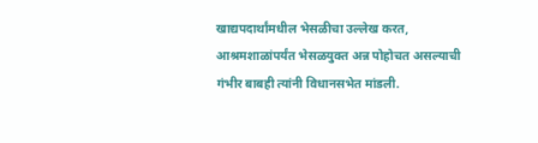खाद्यपदार्थांमधील भेसळीचा उल्लेख करत, आश्रमशाळांपर्यंत भेसळयुक्त अन्न पोहोचत असल्याची गंभीर बाबही त्यांनी विधानसभेत मांडली.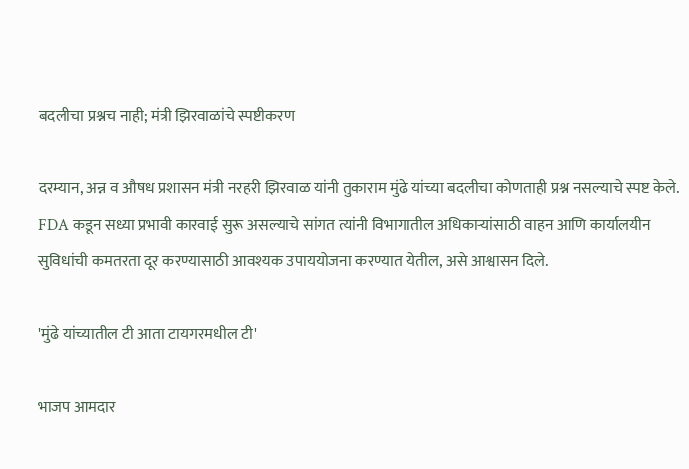बदलीचा प्रश्नच नाही; मंत्री झिरवाळांचे स्पष्टीकरण

दरम्यान, अन्न व औषध प्रशासन मंत्री नरहरी झिरवाळ यांनी तुकाराम मुंढे यांच्या बदलीचा कोणताही प्रश्न नसल्याचे स्पष्ट केले. FDA कडून सध्या प्रभावी कारवाई सुरू असल्याचे सांगत त्यांनी विभागातील अधिकाऱ्यांसाठी वाहन आणि कार्यालयीन सुविधांची कमतरता दूर करण्यासाठी आवश्यक उपाययोजना करण्यात येतील, असे आश्वासन दिले.

'मुंढे यांच्यातील टी आता टायगरमधील टी'

भाजप आमदार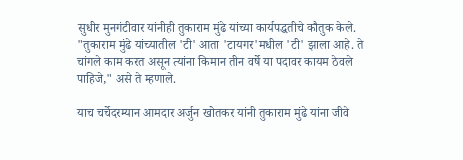सुधीर मुनगंटीवार यांनीही तुकाराम मुंढे यांच्या कार्यपद्धतीचे कौतुक केले. "तुकाराम मुंढे यांच्यातील 'टी' आता 'टायगर'मधील 'टी' झाला आहे. ते चांगले काम करत असून त्यांना किमान तीन वर्षे या पदावर कायम ठेवले पाहिजे," असे ते म्हणाले.

याच चर्चेदरम्यान आमदार अर्जुन खोतकर यांनी तुकाराम मुंढे यांना जीवे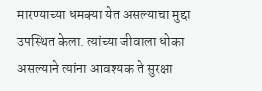मारण्याच्या धमक्या येत असल्याचा मुद्दा उपस्थित केला. त्यांच्या जीवाला धोका असल्याने त्यांना आवश्यक ते सुरक्षा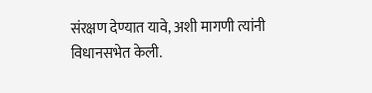संरक्षण देण्यात यावे, अशी मागणी त्यांनी विधानसभेत केली.